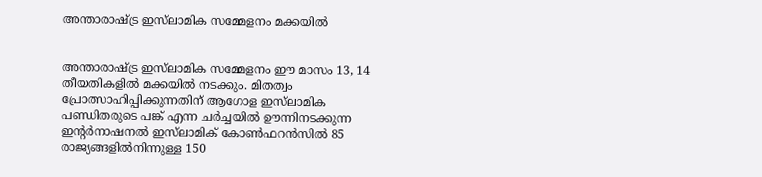അന്താരാഷ്ട്ര ഇസ്‌ലാമിക സമ്മേളനം മക്കയിൽ


അന്താരാഷ്ട്ര ഇസ്‌ലാമിക സമ്മേളനം ഈ മാസം 13, 14 തീയതികളിൽ മക്കയിൽ നടക്കും. മിതത്വം പ്രോത്സാഹിപ്പിക്കുന്നതിന് ആഗോള ഇസ്‍ലാമിക പണ്ഡിതരുടെ പങ്ക് എന്ന ചർച്ചയിൽ ഊന്നിനടക്കുന്ന ഇന്റർനാഷനൽ ഇസ്‌ലാമിക് കോൺഫറൻസിൽ 85 രാജ്യങ്ങളിൽനിന്നുള്ള 150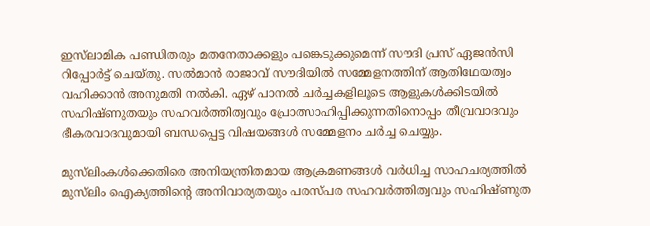ഇസ്‌ലാമിക പണ്ഡിതരും മതനേതാക്കളും പങ്കെടുക്കുമെന്ന് സൗദി പ്രസ് ഏജൻസി റിപ്പോർട്ട് ചെയ്തു. സൽമാൻ രാജാവ് സൗദിയിൽ സമ്മേളനത്തിന് ആതിഥേയത്വം വഹിക്കാൻ അനുമതി നൽകി. ഏഴ് പാനൽ ചർച്ചകളിലൂടെ ആളുകൾക്കിടയിൽ സഹിഷ്ണുതയും സഹവർത്തിത്വവും പ്രോത്സാഹിപ്പിക്കുന്നതിനൊപ്പം തീവ്രവാദവും ഭീകരവാദവുമായി ബന്ധപ്പെട്ട വിഷയങ്ങൾ സമ്മേളനം ചർച്ച ചെയ്യും.

മുസ്‌ലിംകൾക്കെതിരെ അനിയന്ത്രിതമായ ആക്രമണങ്ങൾ വർധിച്ച സാഹചര്യത്തിൽ മുസ്‌ലിം ഐക്യത്തിന്റെ അനിവാര്യതയും പരസ്പര സഹവർത്തിത്വവും സഹിഷ്‌ണുത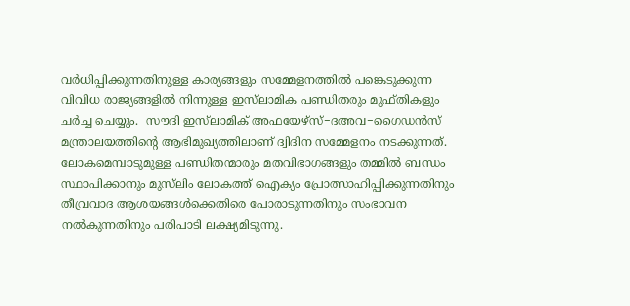വർധിപ്പിക്കുന്നതിനുള്ള കാര്യങ്ങളും സമ്മേളനത്തിൽ പങ്കെടുക്കുന്ന വിവിധ രാജ്യങ്ങളിൽ നിന്നുള്ള ഇസ്‌ലാമിക പണ്ഡിതരും മുഫ്‌തികളും ചർച്ച ചെയ്യും.  സൗദി ഇസ്‌ലാമിക് അഫയേഴ്‌സ്−ദഅവ−ഗൈഡൻസ് മന്ത്രാലയത്തിന്റെ ആഭിമുഖ്യത്തിലാണ് ദ്വിദിന സമ്മേളനം നടക്കുന്നത്. ലോകമെമ്പാടുമുള്ള പണ്ഡിതന്മാരും മതവിഭാഗങ്ങളും തമ്മിൽ ബന്ധം സ്ഥാപിക്കാനും മുസ്‌ലിം ലോകത്ത് ഐക്യം പ്രോത്സാഹിപ്പിക്കുന്നതിനും തീവ്രവാദ ആശയങ്ങൾക്കെതിരെ പോരാടുന്നതിനും സംഭാവന നൽകുന്നതിനും പരിപാടി ലക്ഷ്യമിടുന്നു.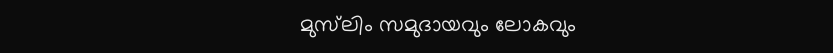മുസ്‌ലിം സമുദായവും ലോകവും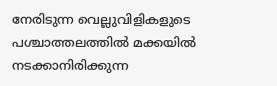നേരിടുന്ന വെല്ലുവിളികളുടെ പശ്ചാത്തലത്തിൽ മക്കയിൽ നടക്കാനിരിക്കുന്ന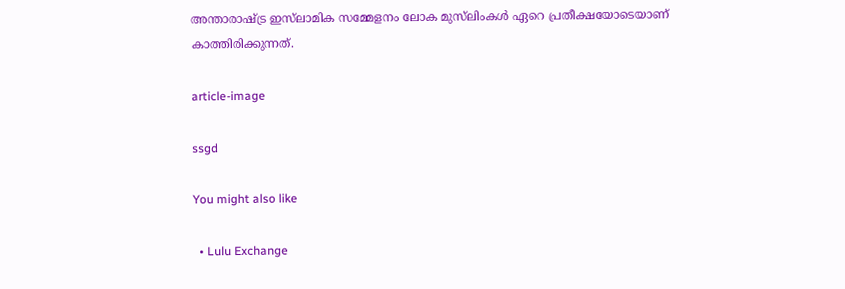അന്താരാഷ്ട്ര ഇസ്‌ലാമിക സമ്മേളനം ലോക മുസ്‌ലിംകൾ ഏറെ പ്രതീക്ഷയോടെയാണ് കാത്തിരിക്കുന്നത്.

article-image

ssgd

You might also like

  • Lulu Exchange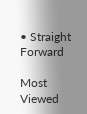• Straight Forward

Most Viewed